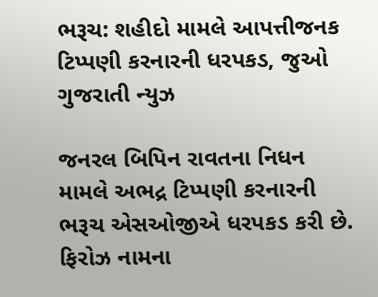ભરૂચ: શહીદો મામલે આપત્તીજનક ટિપ્પણી કરનારની ધરપકડ, જુઓ ગુજરાતી ન્યુઝ

જનરલ બિપિન રાવતના નિધન મામલે અભદ્ર ટિપ્પણી કરનારની ભરૂચ એસઓજીએ ધરપકડ કરી છે. ફિરોઝ નામના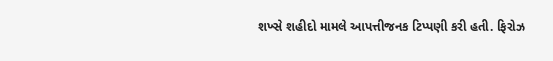શખ્સે શહીદો મામલે આપત્તીજનક ટિપ્પણી કરી હતી. ફિરોઝ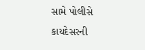સામે પોલીસે કાયદેસરની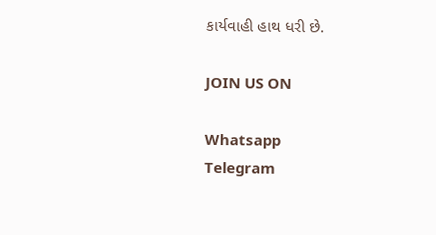કાર્યવાહી હાથ ધરી છે.

JOIN US ON

Whatsapp
Telegram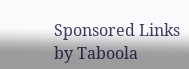Sponsored Links by Taboola